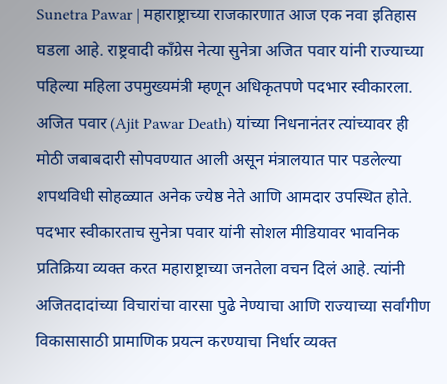Sunetra Pawar | महाराष्ट्राच्या राजकारणात आज एक नवा इतिहास घडला आहे. राष्ट्रवादी काँग्रेस नेत्या सुनेत्रा अजित पवार यांनी राज्याच्या पहिल्या महिला उपमुख्यमंत्री म्हणून अधिकृतपणे पदभार स्वीकारला. अजित पवार (Ajit Pawar Death) यांच्या निधनानंतर त्यांच्यावर ही मोठी जबाबदारी सोपवण्यात आली असून मंत्रालयात पार पडलेल्या शपथविधी सोहळ्यात अनेक ज्येष्ठ नेते आणि आमदार उपस्थित होते.
पदभार स्वीकारताच सुनेत्रा पवार यांनी सोशल मीडियावर भावनिक प्रतिक्रिया व्यक्त करत महाराष्ट्राच्या जनतेला वचन दिलं आहे. त्यांनी अजितदादांच्या विचारांचा वारसा पुढे नेण्याचा आणि राज्याच्या सर्वांगीण विकासासाठी प्रामाणिक प्रयत्न करण्याचा निर्धार व्यक्त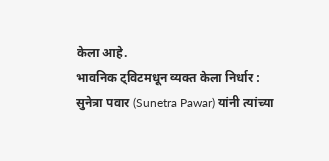केला आहे.
भावनिक ट्विटमधून व्यक्त केला निर्धार :
सुनेत्रा पवार (Sunetra Pawar) यांनी त्यांच्या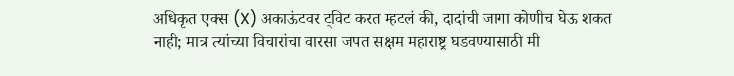अधिकृत एक्स (X) अकाऊंटवर ट्विट करत म्हटलं की, दादांची जागा कोणीच घेऊ शकत नाही; मात्र त्यांच्या विचारांचा वारसा जपत सक्षम महाराष्ट्र घडवण्यासाठी मी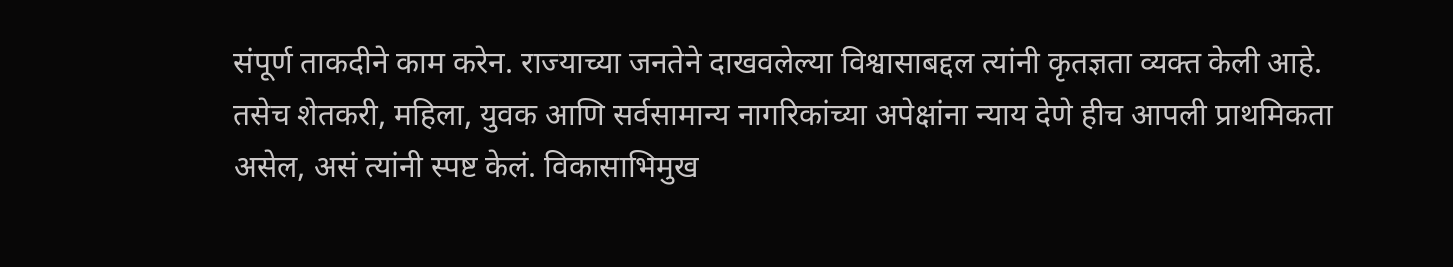संपूर्ण ताकदीने काम करेन. राज्याच्या जनतेने दाखवलेल्या विश्वासाबद्दल त्यांनी कृतज्ञता व्यक्त केली आहे.
तसेच शेतकरी, महिला, युवक आणि सर्वसामान्य नागरिकांच्या अपेक्षांना न्याय देणे हीच आपली प्राथमिकता असेल, असं त्यांनी स्पष्ट केलं. विकासाभिमुख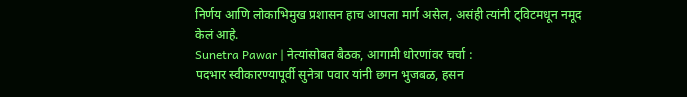निर्णय आणि लोकाभिमुख प्रशासन हाच आपला मार्ग असेल, असंही त्यांनी ट्विटमधून नमूद केलं आहे.
Sunetra Pawar | नेत्यांसोबत बैठक, आगामी धोरणांवर चर्चा :
पदभार स्वीकारण्यापूर्वी सुनेत्रा पवार यांनी छगन भुजबळ, हसन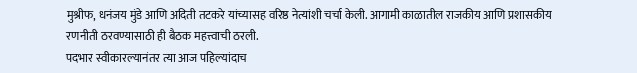मुश्रीफ, धनंजय मुंडे आणि अदिती तटकरे यांच्यासह वरिष्ठ नेत्यांशी चर्चा केली. आगामी काळातील राजकीय आणि प्रशासकीय रणनीती ठरवण्यासाठी ही बैठक महत्त्वाची ठरली.
पदभार स्वीकारल्यानंतर त्या आज पहिल्यांदाच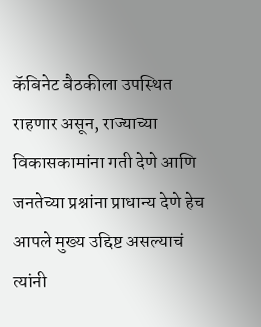कॅबिनेट बैठकीला उपस्थित राहणार असून, राज्याच्या विकासकामांना गती देणे आणि जनतेच्या प्रश्नांना प्राधान्य देणे हेच आपले मुख्य उद्दिष्ट असल्याचं त्यांनी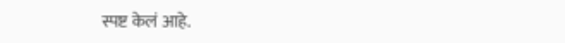स्पष्ट केलं आहे.